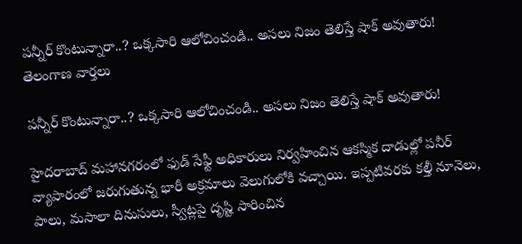పన్నీర్ కొంటున్నారా..? ఒక్కసారి ఆలోచించండి.. అసలు నిజం తెలిస్తే షాక్ అవుతారు!
తెలంగాణ వార్తలు

పన్నీర్ కొంటున్నారా..? ఒక్కసారి ఆలోచించండి.. అసలు నిజం తెలిస్తే షాక్ అవుతారు!

హైదరాబాద్‌ మహానగరంలో ఫుడ్ సేఫ్టీ అధికారులు నిర్వహించిన ఆకస్మిక దాడుల్లో పనీర్ వ్యాపారంలో జరుగుతున్న భారీ అక్రమాలు వెలుగులోకి వచ్చాయి. ఇప్పటివరకు కల్తీ నూనెలు, పాలు, మసాలా దినుసులు, స్వీట్లపై దృష్టి సారించిన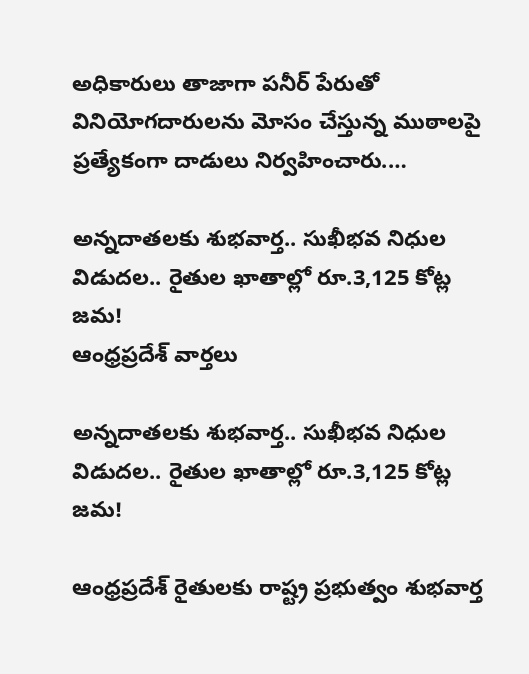అధికారులు తాజాగా పనీర్ పేరుతో వినియోగదారులను మోసం చేస్తున్న ముఠాలపై ప్రత్యేకంగా దాడులు నిర్వహించారు.…

అన్నదాతలకు శుభవార్త.. సుఖీభవ నిధుల విడుదల.. రైతుల ఖాతాల్లో రూ.3,125 కోట్ల జమ!
ఆంధ్రప్రదేశ్ వార్తలు

అన్నదాతలకు శుభవార్త.. సుఖీభవ నిధుల విడుదల.. రైతుల ఖాతాల్లో రూ.3,125 కోట్ల జమ!

ఆంధ్రప్రదేశ్ రైతులకు రాష్ట్ర ప్రభుత్వం శుభవార్త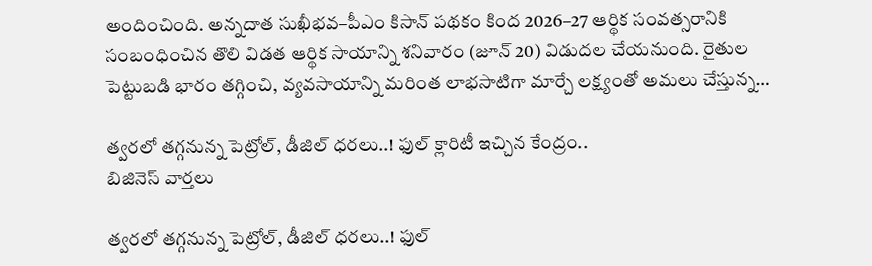అందించింది. అన్నదాత సుఖీభవ–పీఎం కిసాన్ పథకం కింద 2026–27 ఆర్థిక సంవత్సరానికి సంబంధించిన తొలి విడత ఆర్థిక సాయాన్ని శనివారం (జూన్ 20) విడుదల చేయనుంది. రైతుల పెట్టుబడి భారం తగ్గించి, వ్యవసాయాన్ని మరింత లాభసాటిగా మార్చే లక్ష్యంతో అమలు చేస్తున్న…

త్వరలో తగ్గనున్న పెట్రోల్, డీజిల్ ధరలు..! ఫుల్ క్లారిటీ ఇచ్చిన కేంద్రం..
బిజినెస్ వార్తలు

త్వరలో తగ్గనున్న పెట్రోల్, డీజిల్ ధరలు..! ఫుల్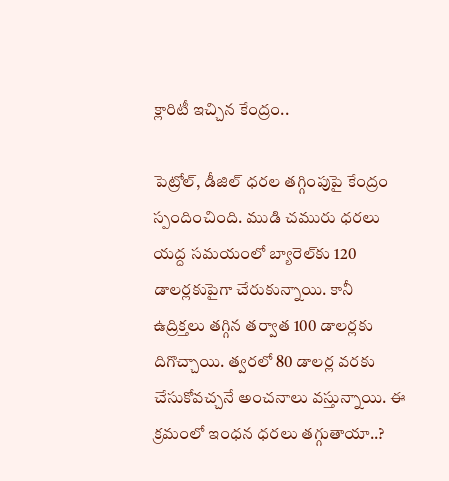క్లారిటీ ఇచ్చిన కేంద్రం..

పెట్రోల్, డీజిల్ ధరల తగ్గింపుపై కేంద్రం స్పందించింది. ముడి చమురు ధరలు యద్ద సమయంలో బ్యారెల్‌కు 120 డాలర్లకుపైగా చేరుకున్నాయి. కానీ ఉద్రిక్తలు తగ్గిన తర్వాత 100 డాలర్లకు దిగొచ్చాయి. త్వరలో 80 డాలర్ల వరకు చేసుకోవచ్చనే అంచనాలు వస్తున్నాయి. ఈ క్రమంలో ఇంధన ధరలు తగ్గుతాయా..?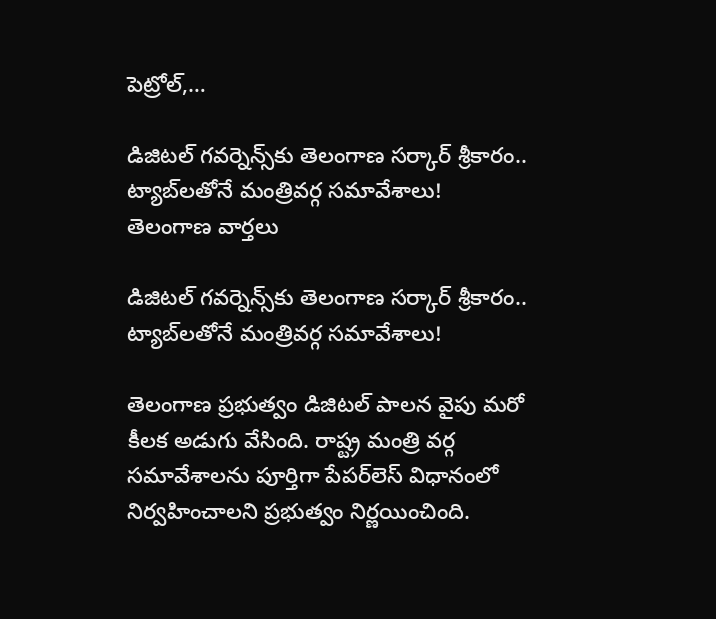పెట్రోల్,…

డిజిటల్ గవర్నెన్స్‌కు తెలంగాణ సర్కార్ శ్రీకారం.. ట్యాబ్‌లతోనే మంత్రివర్గ సమావేశాలు!
తెలంగాణ వార్తలు

డిజిటల్ గవర్నెన్స్‌కు తెలంగాణ సర్కార్ శ్రీకారం.. ట్యాబ్‌లతోనే మంత్రివర్గ సమావేశాలు!

తెలంగాణ ప్రభుత్వం డిజిటల్ పాలన వైపు మరో కీలక అడుగు వేసింది. రాష్ట్ర మంత్రి వర్గ సమావేశాలను పూర్తిగా పేపర్‌లెస్ విధానంలో నిర్వహించాలని ప్రభుత్వం నిర్ణయించింది.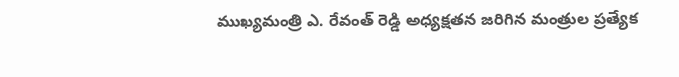ముఖ్యమంత్రి ఎ. రేవంత్ రెడ్డి అధ్యక్షతన జరిగిన మంత్రుల ప్రత్యేక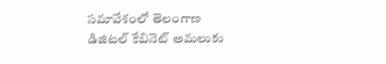సమావేశంలో తెలంగాణ డిజిటల్ కేబినెట్ అమలుకు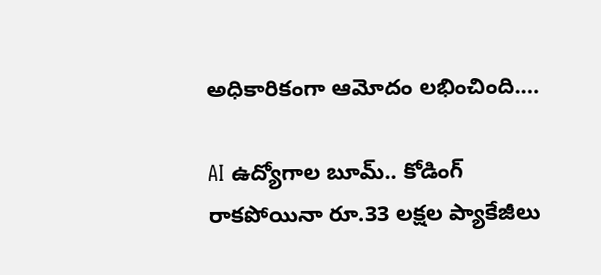అధికారికంగా ఆమోదం లభించింది.…

AI ఉద్యోగాల బూమ్.. కోడింగ్ రాకపోయినా రూ.33 లక్షల ప్యాకేజీలు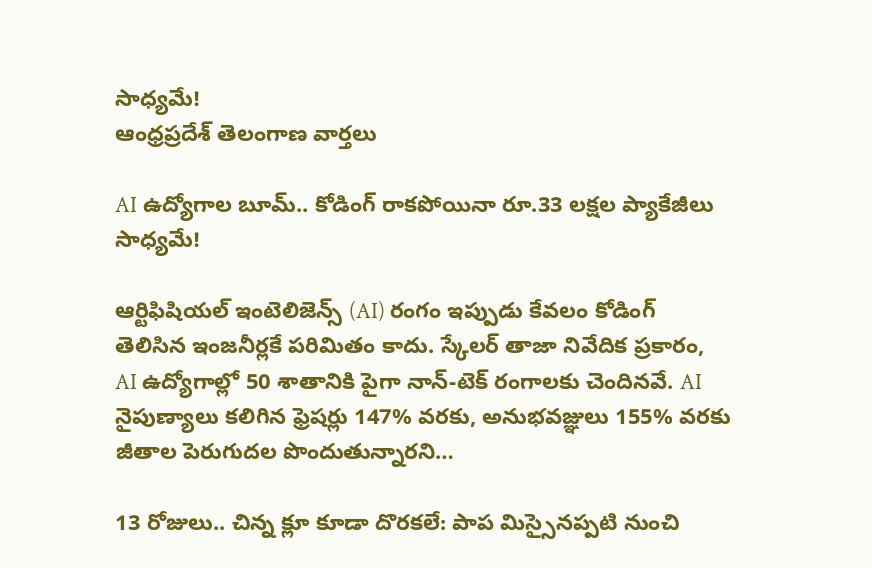సాధ్యమే!
ఆంధ్రప్రదేశ్ తెలంగాణ వార్తలు

AI ఉద్యోగాల బూమ్.. కోడింగ్ రాకపోయినా రూ.33 లక్షల ప్యాకేజీలు సాధ్యమే!

ఆర్టిఫిషియల్ ఇంటెలిజెన్స్ (AI) రంగం ఇప్పుడు కేవలం కోడింగ్ తెలిసిన ఇంజనీర్లకే పరిమితం కాదు. స్కేలర్ తాజా నివేదిక ప్రకారం, AI ఉద్యోగాల్లో 50 శాతానికి పైగా నాన్-టెక్ రంగాలకు చెందినవే. AI నైపుణ్యాలు కలిగిన ఫ్రెషర్లు 147% వరకు, అనుభవజ్ఞులు 155% వరకు జీతాల పెరుగుదల పొందుతున్నారని…

13 రోజులు.. చిన్న క్లూ కూడా దొరకలే: పాప మిస్సైనప్పటి నుంచి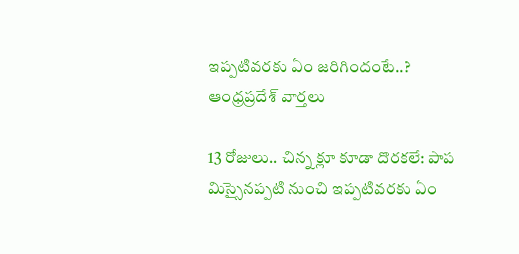ఇప్పటివరకు ఏం జరిగిందంటే..?
ఆంధ్రప్రదేశ్ వార్తలు

13 రోజులు.. చిన్న క్లూ కూడా దొరకలే: పాప మిస్సైనప్పటి నుంచి ఇప్పటివరకు ఏం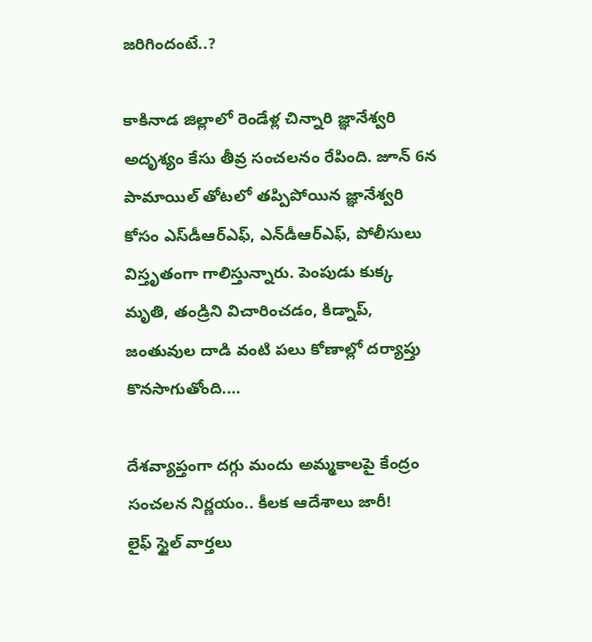జరిగిందంటే..?

కాకినాడ జిల్లాలో రెండేళ్ల చిన్నారి జ్ఞానేశ్వరి అదృశ్యం కేసు తీవ్ర సంచలనం రేపింది. జూన్ 6న పామాయిల్ తోటలో తప్పిపోయిన జ్ఞానేశ్వరి కోసం ఎస్‌డీఆర్‌ఎఫ్, ఎన్‌డీఆర్‌ఎఫ్, పోలీసులు విస్తృతంగా గాలిస్తున్నారు. పెంపుడు కుక్క మృతి, తండ్రిని విచారించడం, కిడ్నాప్, జంతువుల దాడి వంటి పలు కోణాల్లో దర్యాప్తు కొనసాగుతోంది.…

దేశవ్యాప్తంగా దగ్గు మందు అమ్మకాలపై కేంద్రం సంచలన నిర్ణయం.. కీలక ఆదేశాలు జారీ!
లైఫ్ స్టైల్ వార్తలు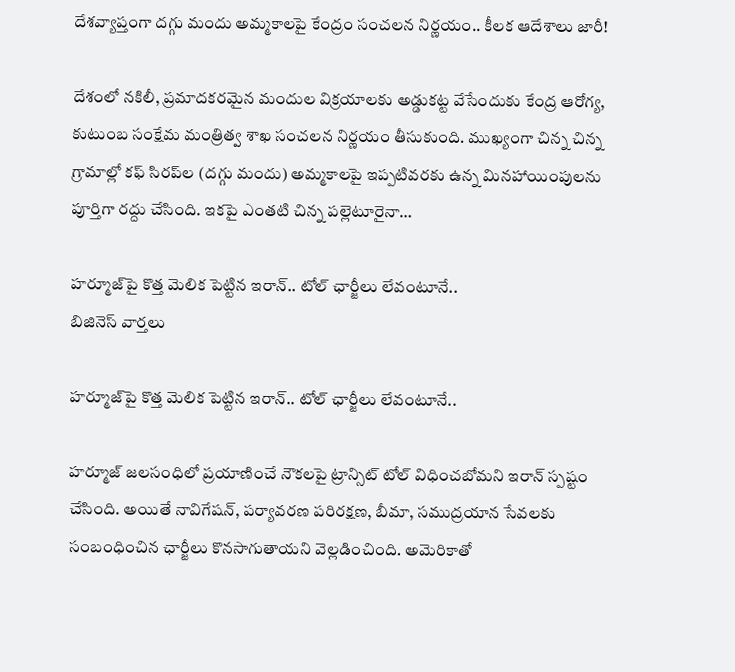దేశవ్యాప్తంగా దగ్గు మందు అమ్మకాలపై కేంద్రం సంచలన నిర్ణయం.. కీలక ఆదేశాలు జారీ!

దేశంలో నకిలీ, ప్రమాదకరమైన మందుల విక్రయాలకు అడ్డుకట్ట వేసేందుకు కేంద్ర ఆరోగ్య, కుటుంబ సంక్షేమ మంత్రిత్వ శాఖ సంచలన నిర్ణయం తీసుకుంది. ముఖ్యంగా చిన్న చిన్న గ్రామాల్లో కఫ్ సిరప్‌ల (దగ్గు మందు) అమ్మకాలపై ఇప్పటివరకు ఉన్న మినహాయింపులను పూర్తిగా రద్దు చేసింది. ఇకపై ఎంతటి చిన్న పల్లెటూరైనా…

హర్మూజ్‌పై కొత్త మెలిక పెట్టిన ఇరాన్.. టోల్ ఛార్జీలు లేవంటూనే..
బిజినెస్ వార్తలు

హర్మూజ్‌పై కొత్త మెలిక పెట్టిన ఇరాన్.. టోల్ ఛార్జీలు లేవంటూనే..

హర్మూజ్ జలసంధిలో ప్రయాణించే నౌకలపై ట్రాన్సిట్ టోల్ విధించబోమని ఇరాన్ స్పష్టం చేసింది. అయితే నావిగేషన్, పర్యావరణ పరిరక్షణ, బీమా, సముద్రయాన సేవలకు సంబంధించిన ఛార్జీలు కొనసాగుతాయని వెల్లడించింది. అమెరికాతో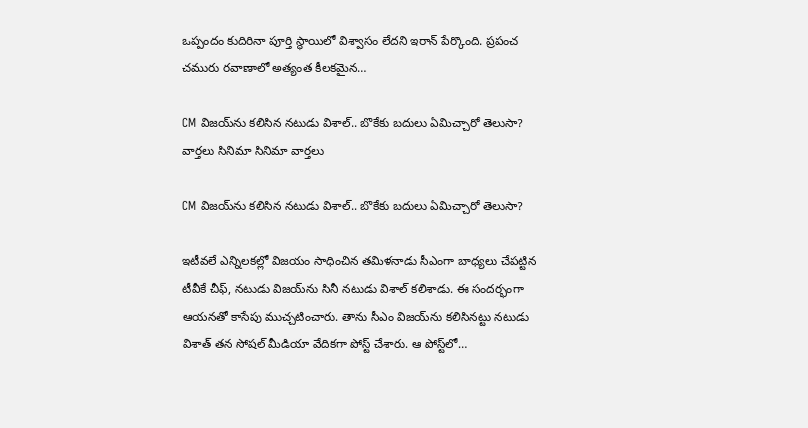ఒప్పందం కుదిరినా పూర్తి స్థాయిలో విశ్వాసం లేదని ఇరాన్ పేర్కొంది. ప్రపంచ చమురు రవాణాలో అత్యంత కీలకమైన…

CM విజయ్‌ను కలిసిన నటుడు విశాల్.. బొకేకు బదులు ఏమిచ్చారో తెలుసా?
వార్తలు సినిమా సినిమా వార్తలు

CM విజయ్‌ను కలిసిన నటుడు విశాల్.. బొకేకు బదులు ఏమిచ్చారో తెలుసా?

ఇటీవలే ఎన్నిలకల్లో విజయం సాధించిన తమిళనాడు సీఎంగా బాధ్యలు చేపట్టిన టీవీకే చీఫ్, నటుడు విజయ్‌ను సినీ నటుడు విశాల్ కలిశాడు. ఈ సందర్భంగా ఆయనతో కాసేపు ముచ్చటించారు. తాను సీఎం విజయ్‌ను కలిసినట్టు నటుడు విశాత్ తన సోషల్ మీడియా వేదికగా పోస్ట్ చేశారు. ఆ పోస్ట్‌లో…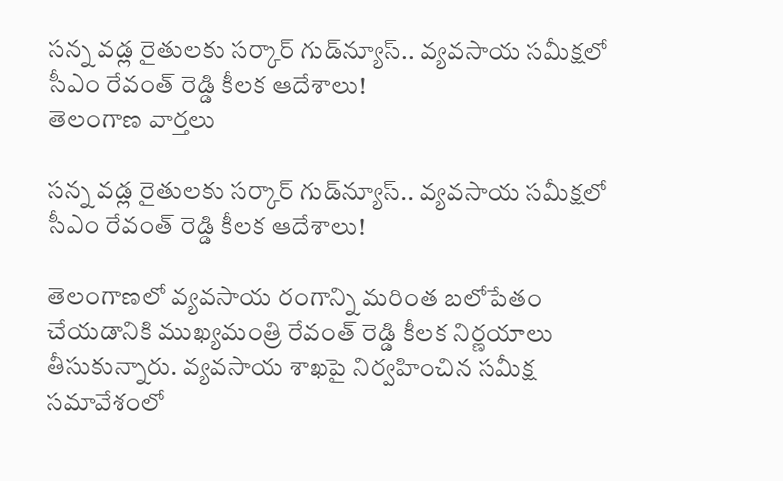సన్న వడ్ల రైతులకు సర్కార్ గుడ్‌న్యూస్.. వ్యవసాయ సమీక్షలో సీఎం రేవంత్ రెడ్డి కీలక ఆదేశాలు!
తెలంగాణ వార్తలు

సన్న వడ్ల రైతులకు సర్కార్ గుడ్‌న్యూస్.. వ్యవసాయ సమీక్షలో సీఎం రేవంత్ రెడ్డి కీలక ఆదేశాలు!

తెలంగాణలో వ్యవసాయ రంగాన్ని మరింత బలోపేతం చేయడానికి ముఖ్యమంత్రి రేవంత్ రెడ్డి కీలక నిర్ణయాలు తీసుకున్నారు. వ్యవసాయ శాఖపై నిర్వహించిన సమీక్ష సమావేశంలో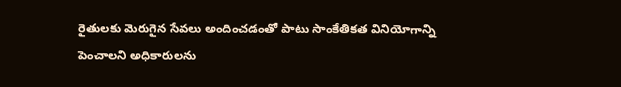రైతులకు మెరుగైన సేవలు అందించడంతో పాటు సాంకేతికత వినియోగాన్ని పెంచాలని అధికారులను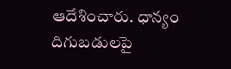ఆదేశించారు. ధాన్యం దిగుబడులపై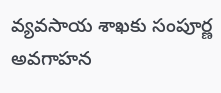వ్యవసాయ శాఖకు సంపూర్ణ అవగాహన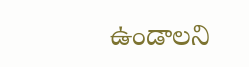ఉండాలని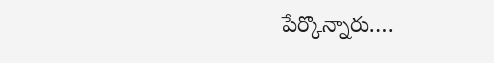పేర్కొన్నారు.…